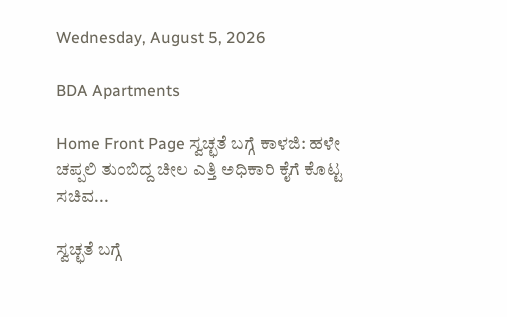Wednesday, August 5, 2026

BDA Apartments

Home Front Page ಸ್ವಚ್ಛತೆ ಬಗ್ಗೆ ಕಾಳಜಿ: ಹಳೇ ಚಪ್ಪಲಿ ತುಂಬಿದ್ದ ಚೀಲ ಎತ್ತಿ ಅಧಿಕಾರಿ ಕೈಗೆ ಕೊಟ್ಟ ಸಚಿವ...

ಸ್ವಚ್ಛತೆ ಬಗ್ಗೆ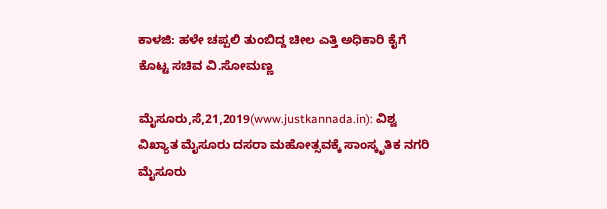ಕಾಳಜಿ: ಹಳೇ ಚಪ್ಪಲಿ ತುಂಬಿದ್ದ ಚೀಲ ಎತ್ತಿ ಅಧಿಕಾರಿ ಕೈಗೆ ಕೊಟ್ಟ ಸಚಿವ ವಿ.ಸೋಮಣ್ಣ

ಮೈಸೂರು,ಸೆ,21,2019(www.justkannada.in): ವಿಶ್ವ ವಿಖ್ಯಾತ ಮೈಸೂರು ದಸರಾ ಮಹೋತ್ಸವಕ್ಕೆ ಸಾಂಸ್ಕೃತಿಕ ನಗರಿ ಮೈಸೂರು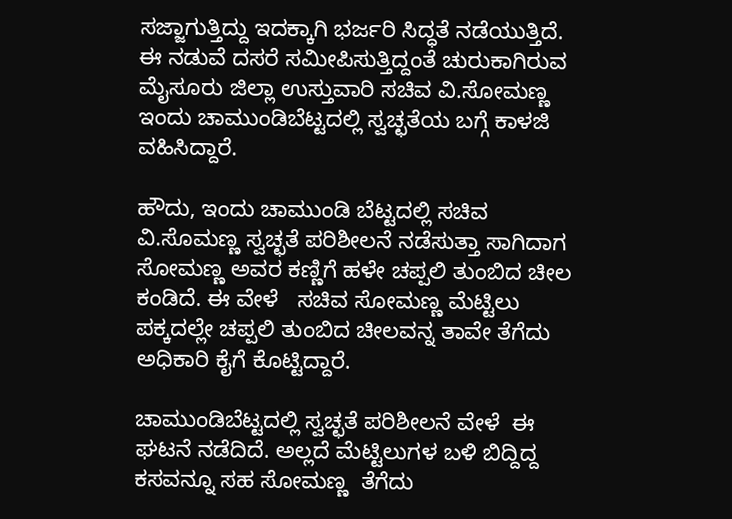ಸಜ್ಜಾಗುತ್ತಿದ್ದು ಇದಕ್ಕಾಗಿ ಭರ್ಜರಿ ಸಿದ್ಧತೆ ನಡೆಯುತ್ತಿದೆ. ಈ ನಡುವೆ ದಸರೆ ಸಮೀಪಿಸುತ್ತಿದ್ದಂತೆ ಚುರುಕಾಗಿರುವ ಮೈಸೂರು ಜಿಲ್ಲಾ ಉಸ್ತುವಾರಿ ಸಚಿವ ವಿ.ಸೋಮಣ್ಣ ಇಂದು ಚಾಮುಂಡಿಬೆಟ್ಟದಲ್ಲಿ ಸ್ವಚ್ಛತೆಯ ಬಗ್ಗೆ ಕಾಳಜಿ ವಹಿಸಿದ್ದಾರೆ.

ಹೌದು, ಇಂದು ಚಾಮುಂಡಿ ಬೆಟ್ಟದಲ್ಲಿ ಸಚಿವ ವಿ.ಸೊಮಣ್ಣ ಸ್ವಚ್ಛತೆ ಪರಿಶೀಲನೆ ನಡೆಸುತ್ತಾ ಸಾಗಿದಾಗ ಸೋಮಣ್ಣ ಅವರ ಕಣ್ಣಿಗೆ ಹಳೇ ಚಪ್ಪಲಿ ತುಂಬಿದ ಚೀಲ ಕಂಡಿದೆ. ಈ ವೇಳೆ   ಸಚಿವ ಸೋಮಣ್ಣ ಮೆಟ್ಟಿಲು ಪಕ್ಕದಲ್ಲೇ ಚಪ್ಪಲಿ ತುಂಬಿದ ಚೀಲವನ್ನ ತಾವೇ ತೆಗೆದು ಅಧಿಕಾರಿ ಕೈಗೆ ಕೊಟ್ಟಿದ್ದಾರೆ.

ಚಾಮುಂಡಿಬೆಟ್ಟದಲ್ಲಿ ಸ್ವಚ್ಛತೆ ಪರಿಶೀಲನೆ ವೇಳೆ  ಈ ಘಟನೆ ನಡೆದಿದೆ. ಅಲ್ಲದೆ ಮೆಟ್ಟಿಲುಗಳ ಬಳಿ ಬಿದ್ದಿದ್ದ ಕಸವನ್ನೂ ಸಹ ಸೋಮಣ್ಣ  ತೆಗೆದು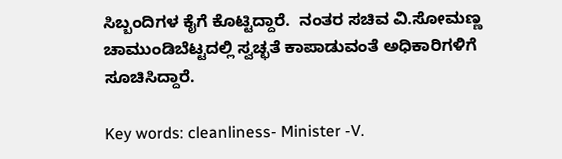ಸಿಬ್ಬಂದಿಗಳ ಕೈಗೆ ಕೊಟ್ಟಿದ್ದಾರೆ.  ನಂತರ ಸಚಿವ ವಿ.ಸೋಮಣ್ಣ  ಚಾಮುಂಡಿಬೆಟ್ಟದಲ್ಲಿ ಸ್ವಚ್ಛತೆ ಕಾಪಾಡುವಂತೆ ಅಧಿಕಾರಿಗಳಿಗೆ ಸೂಚಿಸಿದ್ದಾರೆ.

Key words: cleanliness- Minister -V.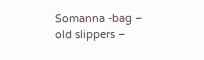Somanna -bag – old slippers –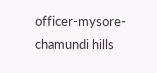officer-mysore- chamundi hills